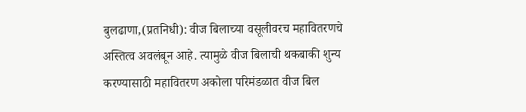बुलढाणा,(प्रतनिधी): वीज बिलाच्या वसूलीवरच महावितरणचे अस्तित्व अवलंबून आहे. त्यामुळे वीज बिलाची थकबाकी शुन्य करण्यासाठी महावितरण अकोला परिमंडळात वीज बिल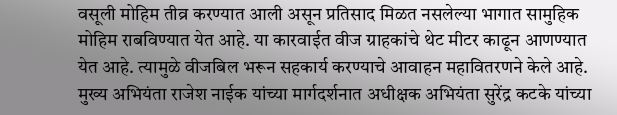वसूली मोहिम तीव्र करण्यात आली असून प्रतिसाद मिळत नसलेल्या भागात सामुहिक मोहिम राबविण्यात येत आहे. या कारवाईत वीज ग्राहकांचे थेट मीटर काढून आणण्यात येत आहे. त्यामुळे वीजबिल भरून सहकार्य करण्याचे आवाहन महावितरणने केले आहे.
मुख्य अभियंता राजेश नाईक यांच्या मार्गदर्शनात अधीक्षक अभियंता सुरेंद्र कटके यांच्या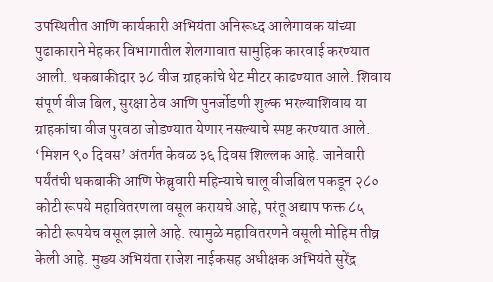उपस्थितीत आणि कार्यकारी अभियंता अनिरूध्द आलेगावक यांच्या पुढाकाराने मेहकर विभागातील शेलगावात सामुहिक कारवाई करण्यात आली. थकबाकीदार ३८ वीज ग्राहकांचे थेट मीटर काढण्यात आले. शिवाय संपूर्ण वीज बिल, सुरक्षा ठेव आणि पुनर्जोडणी शुल्क भरल्याशिवाय या ग्राहकांचा वीज पुरवठा जोडण्यात येणार नसल्याचे स्पष्ट करण्यात आले. ‘मिशन ९० दिवस’ अंतर्गत केवळ ३६ दिवस शिल्लक आहे. जानेवारी पर्यंतंची थकबाकी आणि फेब्रुवारी महिन्याचे चालू वीजबिल पकडून २८० कोटी रूपये महावितरणला वसूल करायचे आहे, परंतू अद्याप फक्त ८५ कोटी रूपयेच वसूल झाले आहे. त्यामुळे महावितरणने वसूली मोहिम तीव्र केली आहे. मुख्य अभियंता राजेश नाईकसह अधीक्षक अभियंते सुरेंद्र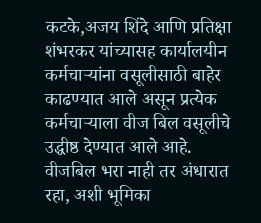कटके,अजय शिंदे आणि प्रतिक्षा शंभरकर यांच्यासह कार्यालयीन कर्मचाऱ्यांना वसूलीसाठी बाहेर काढण्यात आले असून प्रत्येक कर्मचाऱ्याला वीज बिल वसूलीचे उद्धीष्ठ देण्यात आले आहे. वीजबिल भरा नाही तर अंधारात रहा, अशी भूमिका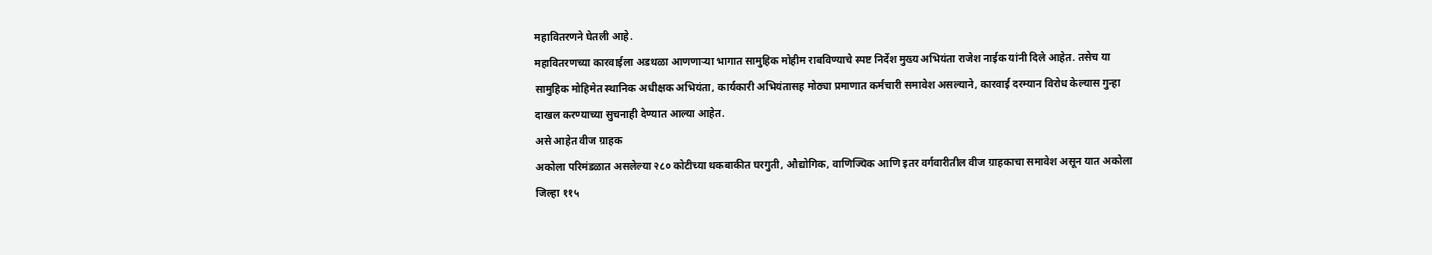महावितरणने घेतली आहे.
महावितरणच्या कारवाईला अडथळा आणणाऱ्या भागात सामुहिक मोहीम राबविण्याचे स्पष्ट निर्देश मुख्य अभियंता राजेश नाईक यांनी दिले आहेत. तसेच या सामुहिक मोहिमेत स्थानिक अधीक्षक अभियंता, कार्यकारी अभियंतासह मोठ्या प्रमाणात कर्मचारी समावेश असल्याने, कारवाई दरम्यान विरोध केल्यास गुन्हा दाखल करण्याच्या सुचनाही देण्यात आल्या आहेत.
असे आहेत वीज ग्राहक
अकोला परिमंडळात असलेल्या २८० कोटीच्या थकबाकीत घरगुती, औद्योगिक, वाणिज्यिक आणि इतर वर्गवारीतील वीज ग्राहकाचा समावेश असून यात अकोला जिल्हा ११५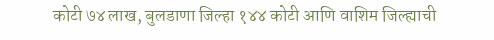कोटी ७४ लाख, बुलडाणा जिल्हा १४४ कोटी आणि वाशिम जिल्ह्याची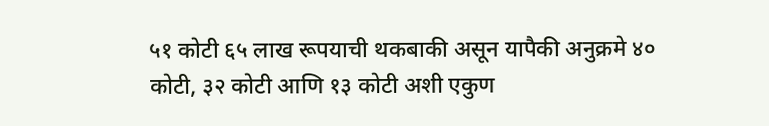५१ कोटी ६५ लाख रूपयाची थकबाकी असून यापैकी अनुक्रमे ४० कोटी, ३२ कोटी आणि १३ कोटी अशी एकुण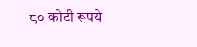८० कोटी रूपये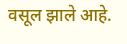वसूल झाले आहे.